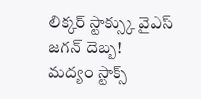లిక్కర్ స్టాక్స్కు వైఎస్ జగన్ దెబ్బ!
మద్యం స్టాక్స్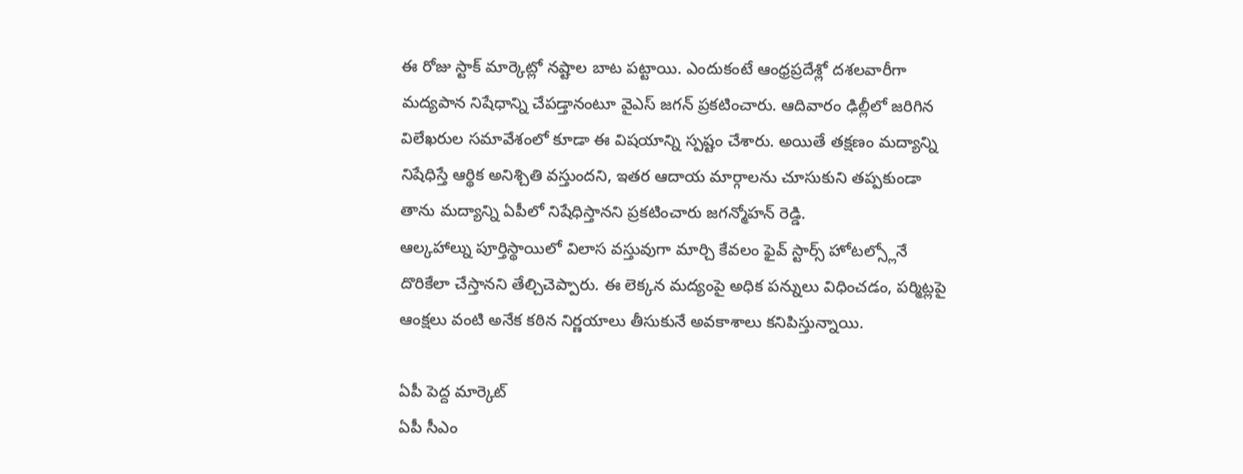ఈ రోజు స్టాక్ మార్కెట్లో నష్టాల బాట పట్టాయి. ఎందుకంటే ఆంధ్రప్రదేశ్లో దశలవారీగా మద్యపాన నిషేధాన్ని చేపడ్తానంటూ వైఎస్ జగన్ ప్రకటించారు. ఆదివారం ఢిల్లీలో జరిగిన విలేఖరుల సమావేశంలో కూడా ఈ విషయాన్ని స్పష్టం చేశారు. అయితే తక్షణం మద్యాన్ని నిషేధిస్తే ఆర్థిక అనిశ్చితి వస్తుందని, ఇతర ఆదాయ మార్గాలను చూసుకుని తప్పకుండా తాను మద్యాన్ని ఏపీలో నిషేధిస్తానని ప్రకటించారు జగన్మోహన్ రెడ్డి.
ఆల్కహాల్ను పూర్తిస్థాయిలో విలాస వస్తువుగా మార్చి కేవలం ఫైవ్ స్టార్స్ హోటల్స్లోనే దొరికేలా చేస్తానని తేల్చిచెప్పారు. ఈ లెక్కన మద్యంపై అధిక పన్నులు విధించడం, పర్మిట్లపై ఆంక్షలు వంటి అనేక కఠిన నిర్ణయాలు తీసుకునే అవకాశాలు కనిపిస్తున్నాయి.

ఏపీ పెద్ద మార్కెట్
ఏపీ సీఎం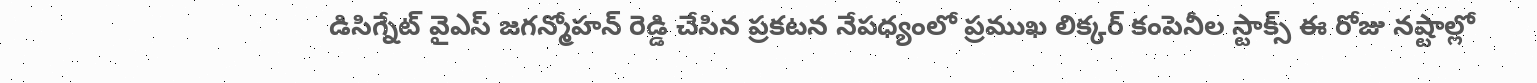డిసిగ్నేట్ వైఎస్ జగన్మోహన్ రెడ్డి చేసిన ప్రకటన నేపధ్యంలో ప్రముఖ లిక్కర్ కంపెనీల స్టాక్స్ ఈ రోజు నష్టాల్లో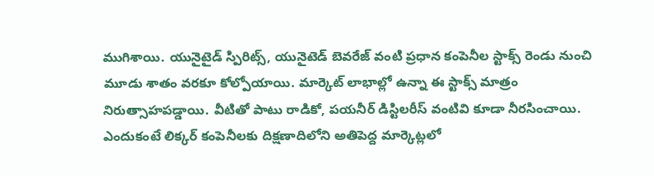ముగిశాయి. యునైటైడ్ స్పిరిట్స్, యునైటెడ్ బెవరేజ్ వంటి ప్రధాన కంపెనీల స్టాక్స్ రెండు నుంచి మూడు శాతం వరకూ కోల్పోయాయి. మార్కెట్ లాభాల్లో ఉన్నా ఈ స్టాక్స్ మాత్రం నిరుత్సాహపడ్డాయి. వీటితో పాటు రాడికో, పయనీర్ డిస్టిలరీస్ వంటివి కూడా నీరసించాయి. ఎందుకంటే లిక్కర్ కంపెనీలకు దిక్షణాదిలోని అతిపెద్ద మార్కెట్లలో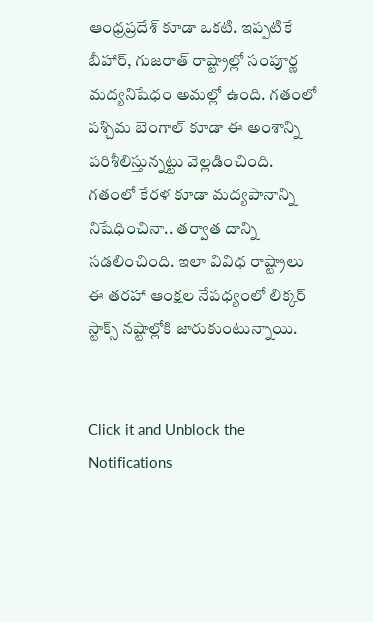ఆంధ్రప్రదేశ్ కూడా ఒకటి. ఇప్పటికే బీహార్, గుజరాత్ రాష్ట్రాల్లో సంపూర్ణ మద్యనిషేధం అమల్లో ఉంది. గతంలో పశ్చిమ బెంగాల్ కూడా ఈ అంశాన్ని పరిశీలిస్తున్నట్టు వెల్లడించింది. గతంలో కేరళ కూడా మద్యపానాన్ని నిషేధించినా.. తర్వాత దాన్ని సడలించింది. ఇలా వివిధ రాష్ట్రాలు ఈ తరహా ఆంక్షల నేపధ్యంలో లిక్కర్ స్టాక్స్ నష్టాల్లోకి జారుకుంటున్నాయి.


Click it and Unblock the Notifications